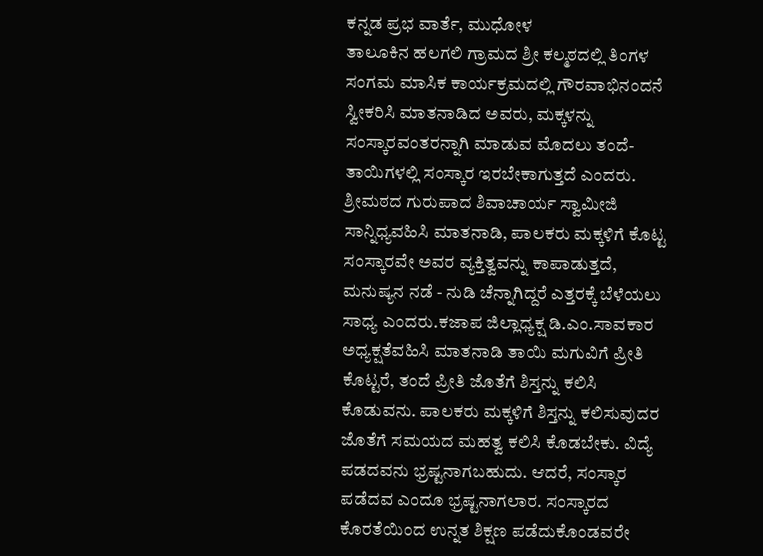ಕನ್ನಡ ಪ್ರಭ ವಾರ್ತೆ, ಮುಧೋಳ
ತಾಲೂಕಿನ ಹಲಗಲಿ ಗ್ರಾಮದ ಶ್ರೀ ಕಲ್ಮಠದಲ್ಲಿ ತಿಂಗಳ ಸಂಗಮ ಮಾಸಿಕ ಕಾರ್ಯಕ್ರಮದಲ್ಲಿ ಗೌರವಾಭಿನಂದನೆ ಸ್ವೀಕರಿಸಿ ಮಾತನಾಡಿದ ಅವರು, ಮಕ್ಕಳನ್ನು ಸಂಸ್ಕಾರವಂತರನ್ನಾಗಿ ಮಾಡುವ ಮೊದಲು ತಂದೆ-ತಾಯಿಗಳಲ್ಲಿ ಸಂಸ್ಕಾರ ಇರಬೇಕಾಗುತ್ತದೆ ಎಂದರು.
ಶ್ರೀಮಠದ ಗುರುಪಾದ ಶಿವಾಚಾರ್ಯ ಸ್ವಾಮೀಜಿ ಸಾನ್ನಿಧ್ಯವಹಿಸಿ ಮಾತನಾಡಿ, ಪಾಲಕರು ಮಕ್ಕಳಿಗೆ ಕೊಟ್ಟ ಸಂಸ್ಕಾರವೇ ಅವರ ವ್ಯಕ್ತಿತ್ವವನ್ನು ಕಾಪಾಡುತ್ತದೆ, ಮನುಷ್ಯನ ನಡೆ - ನುಡಿ ಚೆನ್ನಾಗಿದ್ದರೆ ಎತ್ತರಕ್ಕೆ ಬೆಳೆಯಲು ಸಾಧ್ಯ ಎಂದರು.ಕಜಾಪ ಜಿಲ್ಲಾಧ್ಯಕ್ಷ ಡಿ.ಎಂ.ಸಾವಕಾರ ಅಧ್ಯಕ್ಷತೆವಹಿಸಿ ಮಾತನಾಡಿ ತಾಯಿ ಮಗುವಿಗೆ ಪ್ರೀತಿ ಕೊಟ್ಟರೆ, ತಂದೆ ಪ್ರೀತಿ ಜೊತೆಗೆ ಶಿಸ್ತನ್ನು ಕಲಿಸಿ ಕೊಡುವನು. ಪಾಲಕರು ಮಕ್ಕಳಿಗೆ ಶಿಸ್ತನ್ನು ಕಲಿಸುವುದರ ಜೊತೆಗೆ ಸಮಯದ ಮಹತ್ವ ಕಲಿಸಿ ಕೊಡಬೇಕು. ವಿದ್ಯೆ ಪಡದವನು ಭ್ರಷ್ಟನಾಗಬಹುದು. ಆದರೆ, ಸಂಸ್ಕಾರ ಪಡೆದವ ಎಂದೂ ಭ್ರಷ್ಟನಾಗಲಾರ. ಸಂಸ್ಕಾರದ ಕೊರತೆಯಿಂದ ಉನ್ನತ ಶಿಕ್ಷಣ ಪಡೆದುಕೊಂಡವರೇ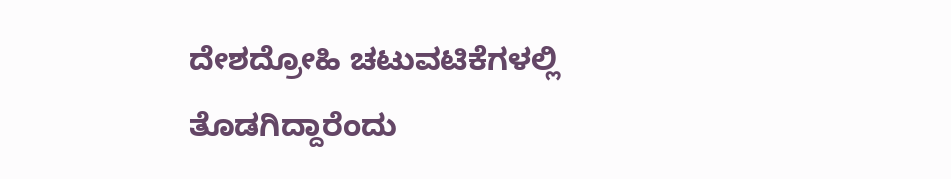ದೇಶದ್ರೋಹಿ ಚಟುವಟಿಕೆಗಳಲ್ಲಿ ತೊಡಗಿದ್ದಾರೆಂದು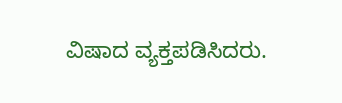ವಿಷಾದ ವ್ಯಕ್ತಪಡಿಸಿದರು.